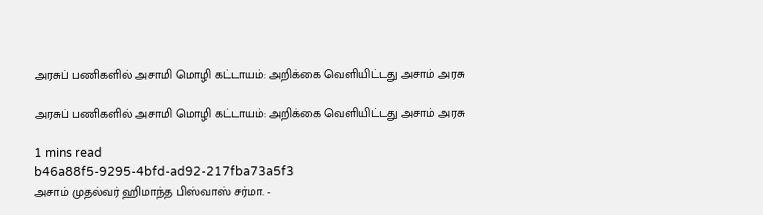அரசுப் பணிகளில் அசாமி மொழி கட்டாயம்: அறிக்கை வெளியிட்டது அசாம் அரசு

அரசுப் பணிகளில் அசாமி மொழி கட்டாயம்: அறிக்கை வெளியிட்டது அசாம் அரசு

1 mins read
b46a88f5-9295-4bfd-ad92-217fba73a5f3
அசாம் முதல்வர் ஹிமாந்த பிஸ்வாஸ் சர்மா. -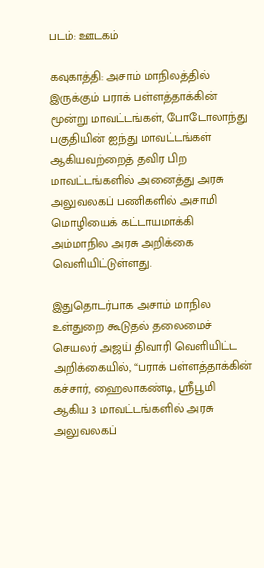படம்: ஊடகம்

கவுகாத்தி: அசாம் மாநிலத்தில் இருக்கும் பராக் பள்ளத்தாக்கின் மூன்று மாவட்டங்கள், போடோலாந்து பகுதியின் ஐந்து மாவட்டங்கள் ஆகியவற்றைத் தவிர பிற மாவட்டங்களில் அனைத்து அரசு அலுவலகப் பணிகளில் அசாமி மொழியைக் கட்டாயமாக்கி அம்மாநில அரசு அறிக்கை வெளியிட்டுள்ளது.

இதுதொடர்பாக அசாம் மாநில உள்துறை கூடுதல் தலைமைச் செயலர் அஜய் திவாரி வெளியிட்ட அறிக்கையில், “பராக் பள்ளத்தாக்கின் கச்சார், ஹைலாகண்டி, ஸ்ரீபூமி ஆகிய 3 மாவட்டங்களில் அரசு அலுவலகப்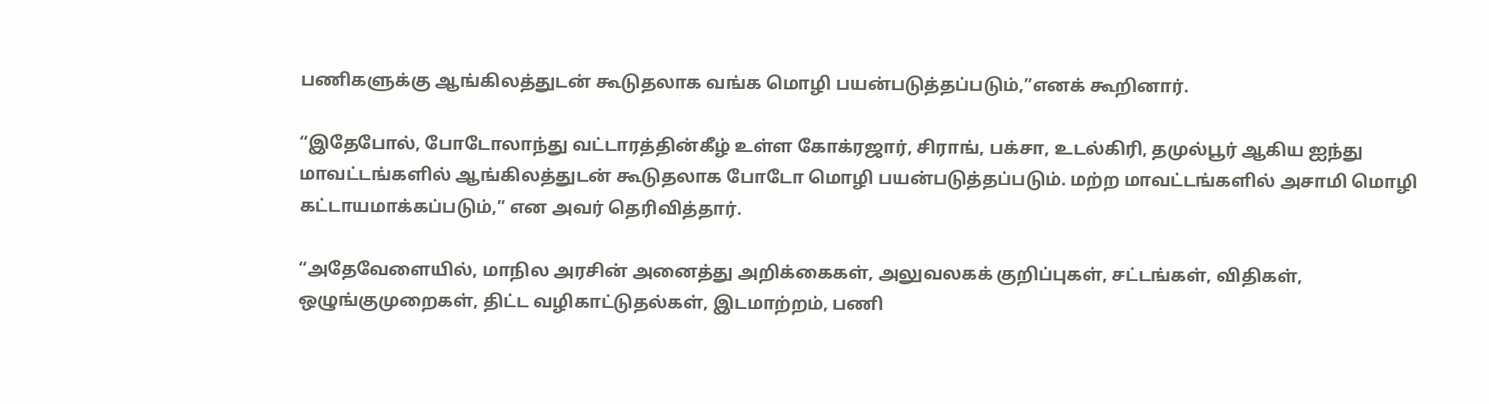பணிகளுக்கு ஆங்கிலத்துடன் கூடுதலாக வங்க மொழி பயன்படுத்தப்படும்,”எனக் கூறினார்.

“இதேபோல், போடோலாந்து வட்டாரத்தின்கீழ் உள்ள கோக்ரஜார், சிராங், பக்சா, உடல்கிரி, தமுல்பூர் ஆகிய ஐந்து மாவட்டங்களில் ஆங்கிலத்துடன் கூடுதலாக போடோ மொழி பயன்படுத்தப்படும். மற்ற மாவட்டங்களில் அசாமி மொழி கட்டாயமாக்கப்படும்,” என அவர் தெரிவித்தார்.

“அதேவேளையில், மாநில அரசின் அனைத்து அறிக்கைகள், அலுவலகக் குறிப்புகள், சட்டங்கள், விதிகள், ஒழுங்குமுறைகள், திட்ட வழிகாட்டுதல்கள், இடமாற்றம், பணி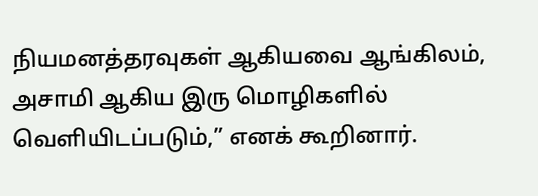நியமனத்தரவுகள் ஆகியவை ஆங்கிலம், அசாமி ஆகிய இரு மொழிகளில் வெளியிடப்படும்,” எனக் கூறினார்.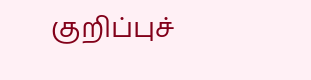குறிப்புச்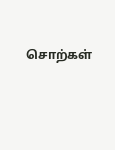சொற்கள்